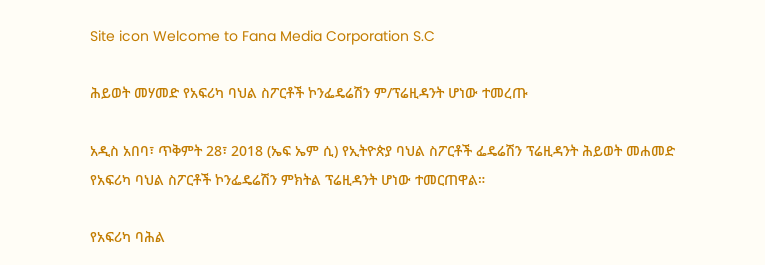Site icon Welcome to Fana Media Corporation S.C

ሕይወት መሃመድ የአፍሪካ ባህል ስፖርቶች ኮንፌዴሬሽን ም/ፕሬዚዳንት ሆነው ተመረጡ

አዲስ አበባ፣ ጥቅምት 28፣ 2018 (ኤፍ ኤም ሲ) የኢትዮጵያ ባህል ስፖርቶች ፌዴሬሽን ፕሬዚዳንት ሕይወት መሐመድ የአፍሪካ ባህል ስፖርቶች ኮንፌዴሬሽን ምክትል ፕሬዚዳንት ሆነው ተመርጠዋል።

የአፍሪካ ባሕል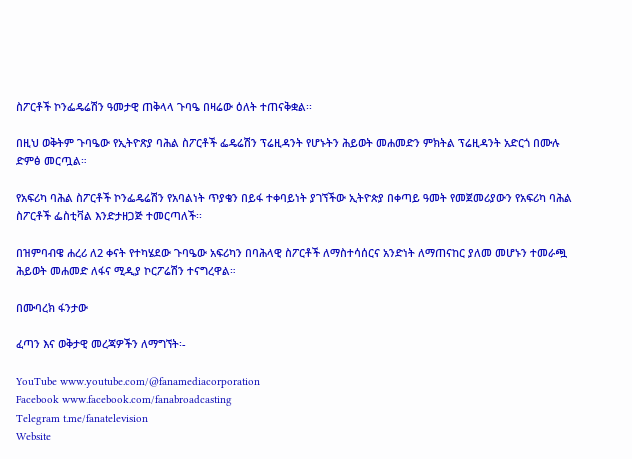ስፖርቶች ኮንፌዴሬሽን ዓመታዊ ጠቅላላ ጉባዔ በዛሬው ዕለት ተጠናቅቋል፡፡

በዚህ ወቅትም ጉባዔው የኢትዮጽያ ባሕል ስፖርቶች ፌዴሬሽን ፕሬዚዳንት የሆኑትን ሕይወት መሐመድን ምክትል ፕሬዚዳንት አድርጎ በሙሉ ድምፅ መርጧል።

የአፍሪካ ባሕል ስፖርቶች ኮንፌዴሬሽን የአባልነት ጥያቄን በይፋ ተቀባይነት ያገኘችው ኢትዮጵያ በቀጣይ ዓመት የመጀመሪያውን የአፍሪካ ባሕል ስፖርቶች ፌስቲቫል እንድታዘጋጅ ተመርጣለች፡፡

በዝምባብዌ ሐረሪ ለ2 ቀናት የተካሄደው ጉባዔው አፍሪካን በባሕላዊ ስፖርቶች ለማስተሳሰርና አንድነት ለማጠናከር ያለመ መሆኑን ተመራጯ ሕይወት መሐመድ ለፋና ሚዲያ ኮርፖሬሽን ተናግረዋል።

በሙባረክ ፋንታው

ፈጣን እና ወቅታዊ መረጃዎችን ለማግኘት፡-

YouTube www.youtube.com/@fanamediacorporation
Facebook www.facebook.com/fanabroadcasting
Telegram t.me/fanatelevision
Website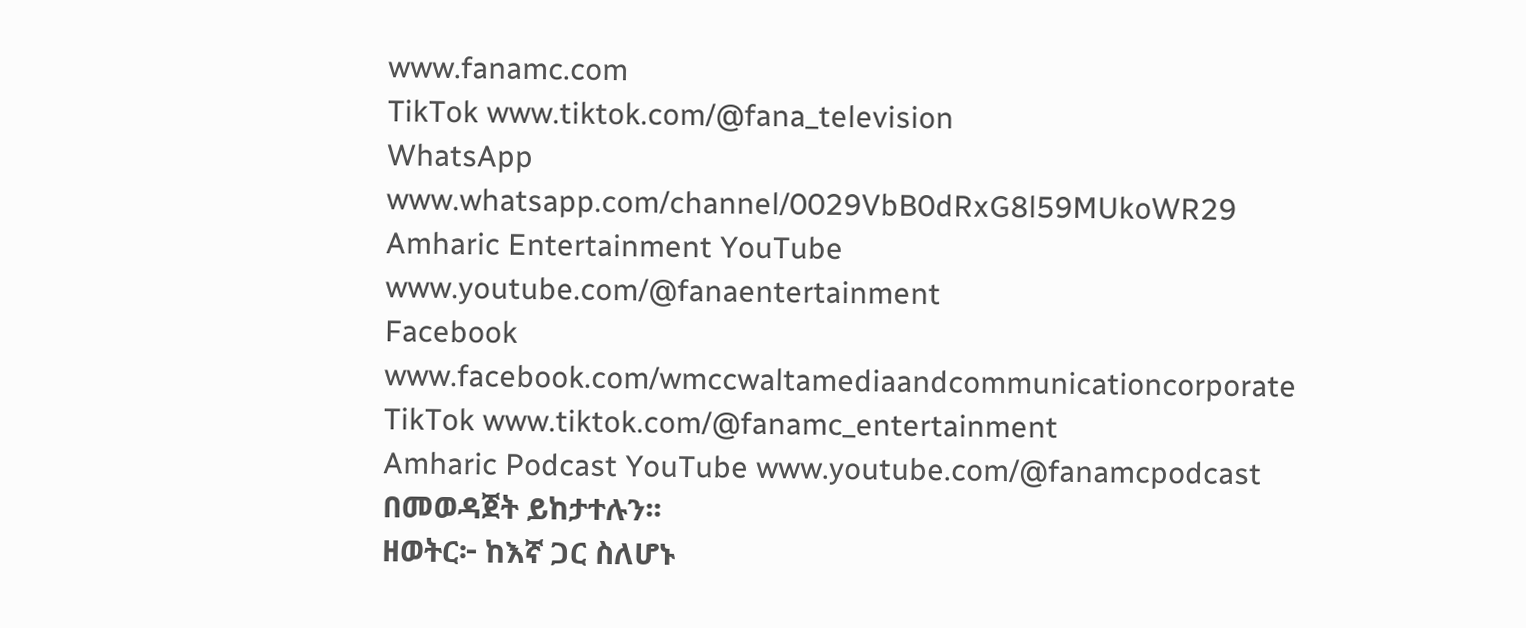www.fanamc.com
TikTok www.tiktok.com/@fana_television
WhatsApp www.whatsapp.com/channel/0029VbB0dRxG8l59MUkoWR29
Amharic Entertainment YouTube www.youtube.com/@fanaentertainment
Facebook www.facebook.com/wmccwaltamediaandcommunicationcorporate
TikTok www.tiktok.com/@fanamc_entertainment
Amharic Podcast YouTube www.youtube.com/@fanamcpodcast በመወዳጀት ይከታተሉን፡፡
ዘወትር፦ ከእኛ ጋር ስለሆኑ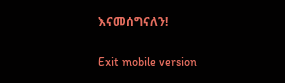እናመሰግናለን!

Exit mobile version